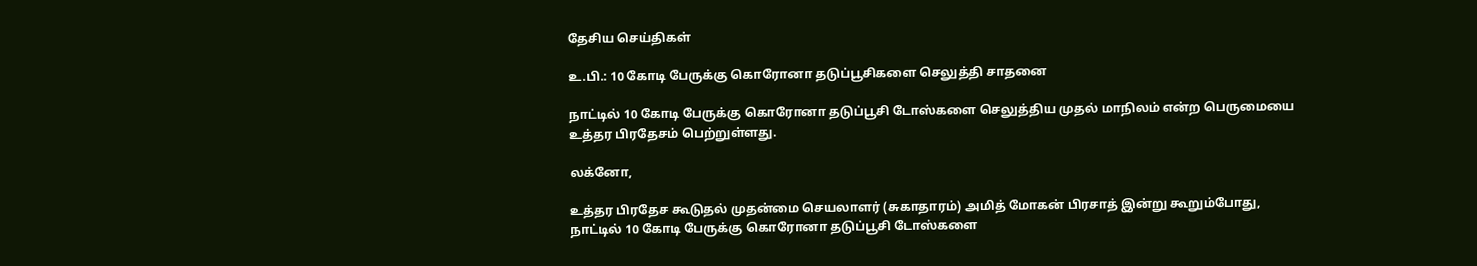தேசிய செய்திகள்

உ.பி.: 10 கோடி பேருக்கு கொரோனா தடுப்பூசிகளை செலுத்தி சாதனை

நாட்டில் 10 கோடி பேருக்கு கொரோனா தடுப்பூசி டோஸ்களை செலுத்திய முதல் மாநிலம் என்ற பெருமையை உத்தர பிரதேசம் பெற்றுள்ளது.

லக்னோ,

உத்தர பிரதேச கூடுதல் முதன்மை செயலாளர் (சுகாதாரம்) அமித் மோகன் பிரசாத் இன்று கூறும்போது, நாட்டில் 10 கோடி பேருக்கு கொரோனா தடுப்பூசி டோஸ்களை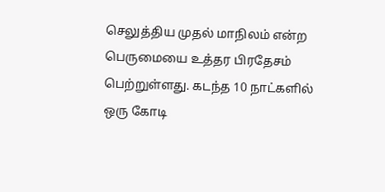செலுத்திய முதல் மாநிலம் என்ற பெருமையை உத்தர பிரதேசம் பெற்றுள்ளது. கடந்த 10 நாட்களில் ஒரு கோடி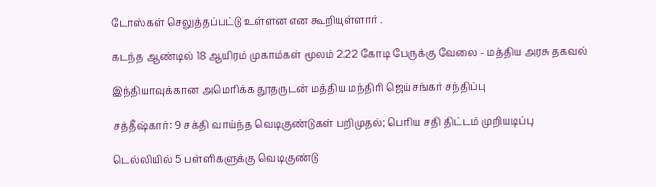டோஸ்கள் செலுத்தப்பட்டு உள்ளன என கூறியுள்ளார் .

கடந்த ஆண்டில் 18 ஆயிரம் முகாம்கள் மூலம் 2.22 கோடி பேருக்கு வேலை - மத்திய அரசு தகவல்

இந்தியாவுக்கான அமெரிக்க தூதருடன் மத்திய மந்திரி ஜெய்சங்கர் சந்திப்பு

சத்தீஷ்கார்: 9 சக்தி வாய்ந்த வெடிகுண்டுகள் பறிமுதல்; பெரிய சதி திட்டம் முறியடிப்பு

டெல்லியில் 5 பள்ளிகளுக்கு வெடிகுண்டு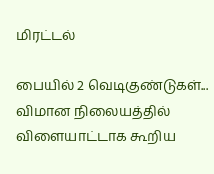மிரட்டல்

பையில் 2 வெடிகுண்டுகள்... விமான நிலையத்தில் விளையாட்டாக கூறிய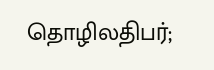தொழிலதிபர்;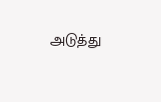அடுத்து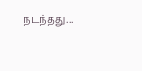நடந்தது...